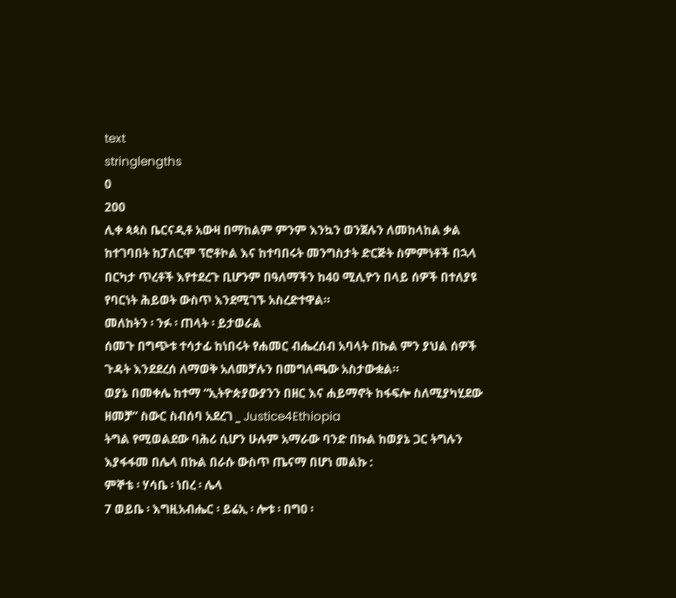text
stringlengths
0
200
ሊቀ ጳጳስ ቤርናዲቶ አውዛ በማከልም ምንም እንኳን ወንጀሉን ለመከላከል ቃል ከተገባበት ከፓለርሞ ፕሮቶኮል እና ከተባበሩት መንግስታት ድርጅት ስምምነቶች በኋላ በርካታ ጥረቶች እየተደረጉ ቢሆንም በዓለማችን ከ40 ሚሊዮን በላይ ሰዎች በተለያዩ የባርነት ሕይወት ውስጥ እንደሚገኙ አስረድተዋል።
መለከትን ፡ ንፉ ፡ ጠላት ፡ ይታወራል
ሰመጉ በግጭቱ ተሳታፊ ከነበሩት የሐመር ብሔረሰብ አባላት በኩል ምን ያህል ሰዎች ጉዳት እንደደረሰ ለማወቅ አለመቻሉን በመግለጫው አስታውቋል።
ወያኔ በመቀሌ ከተማ “ኢትዮጵያውያንን በዘር እና ሐይማኖት ከፋፍሎ ስለሚያካሂደው ዘመቻ” ስውር ስብሰባ አደረገ _ Justice4Ethiopia
ትግል የሚወልደው ባሕሪ ሲሆን ሁሉም አማራው ባንድ በኩል ከወያኔ ጋር ትግሉን እያፋፋመ በሌላ በኩል በራሱ ውስጥ ጤናማ በሆነ መልኩ :
ምኞቴ ፡ ሃሳቤ ፡ ነበረ ፡ ሌላ
7 ወይቤ ፡ እግዚአብሔር ፡ ይሬኢ ፡ ሎቱ ፡ በግዐ ፡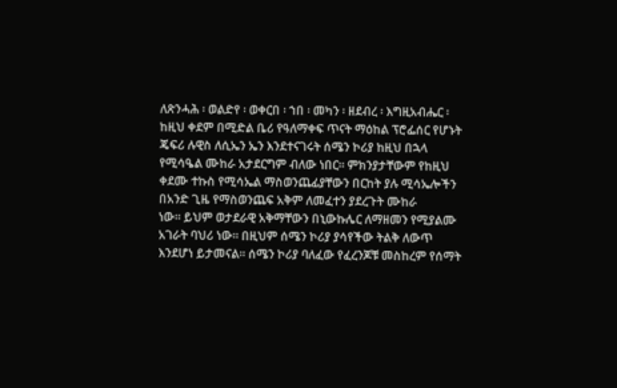ለጽንሓሕ ፡ ወልድየ ፡ ወቀርበ ፡ ኀበ ፡ መካን ፡ ዘደብረ ፡ እግዚአብሔር ፡
ከዚህ ቀደም በሚድል ቤሪ የዓለማቀፍ ጥናት ማዕከል ፕሮፌሰር የሆኑት ጄፍሪ ሉዊስ ለሲኤን ኤን እንደተናገሩት ሰሜን ኮሪያ ከዚህ በኋላ የሚሳዔል ሙከራ አታደርግም ብለው ነበር። ምክንያታቸውም የከዚህ ቀደሙ ተኩስ የሚሳኤል ማስወንጨፊያቸውን በርከት ያሉ ሚሳኤሎችን በአንድ ጊዜ የማስወንጨፍ አቅም ለመፈተን ያደረጉት ሙከራ
ነው። ይህም ወታደራዊ አቅማቸውን በኒውኩሌር ለማዘመን የሚያልሙ አገራት ባህሪ ነው። በዚህም ሰሜን ኮሪያ ያሳየችው ትልቅ ለውጥ እንደሆነ ይታመናል። ሰሜን ኮሪያ ባለፈው የፈረንጆቹ መስከረም የሰማት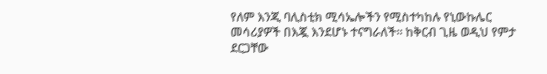የለም እንጂ ባሊስቲክ ሚሳኤሎችን የሚስተካከሉ የኒውኩሌር መሳሪያዎች በእጇ እንደሆኑ ተናግራለች። ከቅርብ ጊዜ ወዲህ የምታ
ደርጋቸው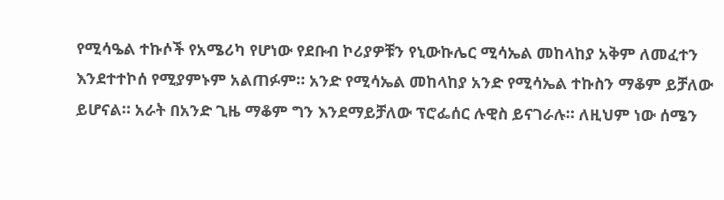የሚሳዔል ተኩሶች የአሜሪካ የሆነው የደቡብ ኮሪያዎቹን የኒውኩሌር ሚሳኤል መከላከያ አቅም ለመፈተን እንደተተኮሰ የሚያምኑም አልጠፉም። አንድ የሚሳኤል መከላከያ አንድ የሚሳኤል ተኩስን ማቆም ይቻለው ይሆናል። አራት በአንድ ጊዜ ማቆም ግን እንደማይቻለው ፕሮፌሰር ሉዊስ ይናገራሉ። ለዚህም ነው ሰሜን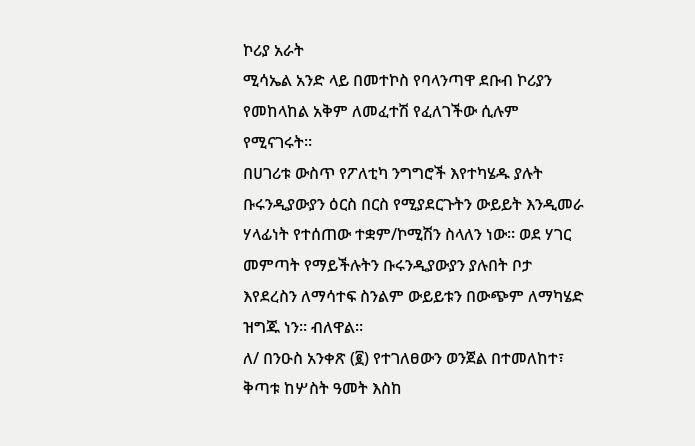ኮሪያ አራት
ሚሳኤል አንድ ላይ በመተኮስ የባላንጣዋ ደቡብ ኮሪያን የመከላከል አቅም ለመፈተሽ የፈለገችው ሲሉም የሚናገሩት።
በሀገሪቱ ውስጥ የፖለቲካ ንግግሮች እየተካሄዱ ያሉት ቡሩንዲያውያን ዕርስ በርስ የሚያደርጉትን ውይይት እንዲመራ ሃላፊነት የተሰጠው ተቋም/ኮሚሽን ስላለን ነው። ወደ ሃገር መምጣት የማይችሉትን ቡሩንዲያውያን ያሉበት ቦታ እየደረስን ለማሳተፍ ስንልም ውይይቱን በውጭም ለማካሄድ ዝግጁ ነን። ብለዋል።
ለ/ በንዑስ አንቀጽ (፪) የተገለፀውን ወንጀል በተመለከተ፣ ቅጣቱ ከሦስት ዓመት እስከ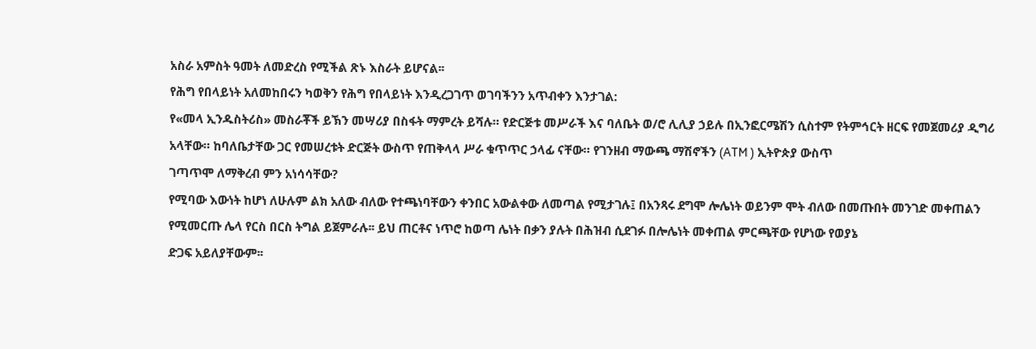አስራ አምስት ዓመት ለመድረስ የሚችል ጽኑ እስራት ይሆናል፡፡
የሕግ የበላይነት አለመከበሩን ካወቅን የሕግ የበላይነት እንዲረጋገጥ ወገባችንን አጥብቀን እንታገል:
የ«መላ ኢንዱስትሪስ» መስራቾች ይኽን መሣሪያ በስፋት ማምረት ይሻሉ። የድርጅቱ መሥራች እና ባለቤት ወ/ሮ ሊሊያ ኃይሉ በኢንፎርሜሽን ሲስተም የትምኅርት ዘርፍ የመጀመሪያ ዲግሪ አላቸው። ከባለቤታቸው ጋር የመሠረቱት ድርጅት ውስጥ የጠቅላላ ሥራ ቁጥጥር ኃላፊ ናቸው። የገንዘብ ማውጫ ማሽኖችን (ATM ) ኢትዮጵያ ውስጥ
ገጣጥሞ ለማቅረብ ምን አነሳሳቸው?
የሚባው እውነት ከሆነ ለሁሉም ልክ አለው ብለው የተጫነባቸውን ቀንበር አውልቀው ለመጣል የሚታገሉ፤ በአንጻሩ ደግሞ ሎሌነት ወይንም ሞት ብለው በመጡበት መንገድ መቀጠልን የሚመርጡ ሌላ የርስ በርስ ትግል ይጀምራሉ፡፡ ይህ ጠርቶና ነጥሮ ከወጣ ሌነት በቃን ያሉት በሕዝብ ሲደገፉ በሎሌነት መቀጠል ምርጫቸው የሆነው የወያኔ
ድጋፍ አይለያቸውም፡፡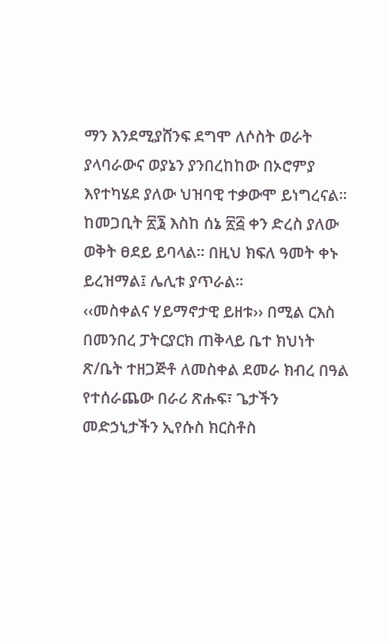ማን እንደሚያሸንፍ ደግሞ ለሶስት ወራት ያላባራውና ወያኔን ያንበረከከው በኦሮምያ እየተካሄደ ያለው ህዝባዊ ተቃውሞ ይነግረናል፡፡
ከመጋቢት ፳፮ እስከ ሰኔ ፳፭ ቀን ድረስ ያለው ወቅት ፀደይ ይባላል፡፡ በዚህ ክፍለ ዓመት ቀኑ ይረዝማል፤ ሌሊቱ ያጥራል፡፡
‹‹መስቀልና ሃይማኖታዊ ይዘቱ›› በሚል ርእስ በመንበረ ፓትርያርክ ጠቅላይ ቤተ ክህነት ጽ/ቤት ተዘጋጅቶ ለመስቀል ደመራ ክብረ በዓል የተሰራጨው በራሪ ጽሑፍ፣ ጌታችን መድኃኒታችን ኢየሱስ ክርስቶስ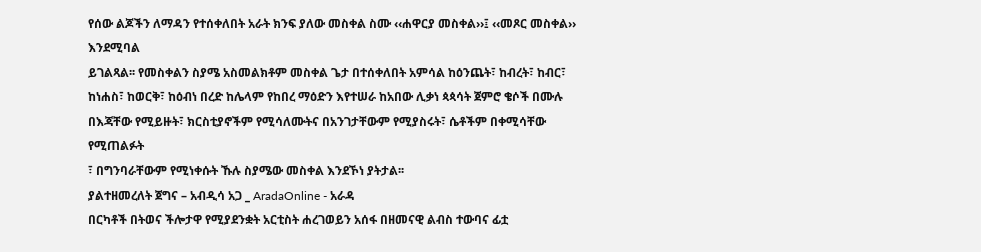የሰው ልጆችን ለማዳን የተሰቀለበት አራት ክንፍ ያለው መስቀል ስሙ ‹‹ሐዋርያ መስቀል››፤ ‹‹መጾር መስቀል›› እንደሚባል
ይገልጻል፡፡ የመስቀልን ስያሜ አስመልክቶም መስቀል ጌታ በተሰቀለበት አምሳል ከዕንጨት፣ ከብረት፣ ከብር፣ ከነሐስ፣ ከወርቅ፣ ከዕብነ በረድ ከሌላም የከበረ ማዕድን እየተሠራ ከአበው ሊቃነ ጳጳሳት ጀምሮ ቄሶች በሙሉ በእጃቸው የሚይዙት፣ ክርስቲያኖችም የሚሳለሙትና በአንገታቸውም የሚያስሩት፣ ሴቶችም በቀሚሳቸው የሚጠልፉት
፣ በግንባራቸውም የሚነቀሱት ኹሉ ስያሜው መስቀል እንደኾነ ያትታል፡፡
ያልተዘመረለት ጀግና – አብዲሳ አጋ _ AradaOnline - አራዳ
በርካቶች በትወና ችሎታዋ የሚያደንቋት አርቲስት ሐረገወይን አሰፋ በዘመናዊ ልብስ ተውባና ፊቷ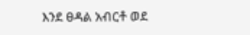እንደ ፀዳል አብርቶ ወደ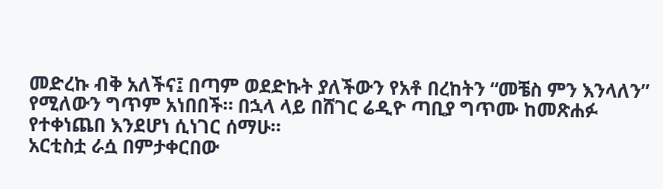መድረኩ ብቅ አለችና፤ በጣም ወደድኩት ያለችውን የአቶ በረከትን “መቼስ ምን እንላለን” የሚለውን ግጥም አነበበች። በኋላ ላይ በሸገር ሬዲዮ ጣቢያ ግጥሙ ከመጽሐፉ የተቀነጨበ እንደሆነ ሲነገር ሰማሁ።
አርቲስቷ ራሷ በምታቀርበው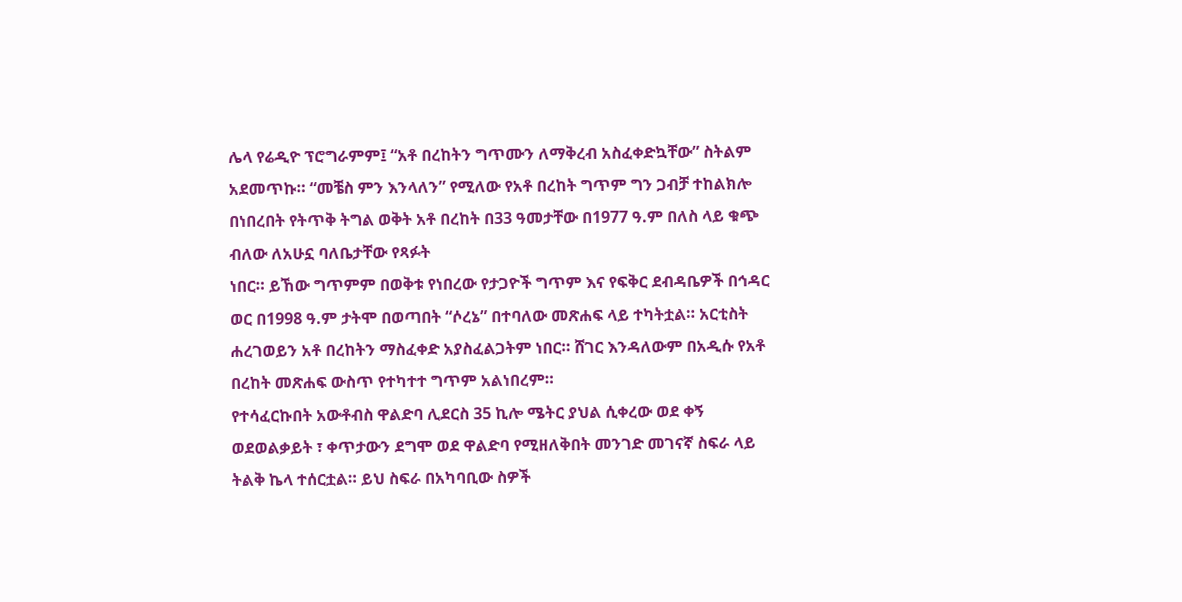ሌላ የሬዲዮ ፕሮግራምም፤ “አቶ በረከትን ግጥሙን ለማቅረብ አስፈቀድኳቸው” ስትልም አደመጥኩ። “መቼስ ምን እንላለን” የሚለው የአቶ በረከት ግጥም ግን ጋብቻ ተከልክሎ በነበረበት የትጥቅ ትግል ወቅት አቶ በረከት በ33 ዓመታቸው በ1977 ዓ.ም በለስ ላይ ቁጭ ብለው ለአሁኗ ባለቤታቸው የጻፉት
ነበር። ይኸው ግጥምም በወቅቱ የነበረው የታጋዮች ግጥም እና የፍቅር ደብዳቤዎች በኅዳር ወር በ1998 ዓ.ም ታትሞ በወጣበት “ሶረኔ” በተባለው መጽሐፍ ላይ ተካትቷል። አርቲስት ሐረገወይን አቶ በረከትን ማስፈቀድ አያስፈልጋትም ነበር። ሸገር እንዳለውም በአዲሱ የአቶ በረከት መጽሐፍ ውስጥ የተካተተ ግጥም አልነበረም።
የተሳፈርኩበት አውቶብስ ዋልድባ ሊደርስ 35 ኪሎ ሜትር ያህል ሲቀረው ወደ ቀኝ ወደወልቃይት ፣ ቀጥታውን ደግሞ ወደ ዋልድባ የሚዘለቅበት መንገድ መገናኛ ስፍራ ላይ ትልቅ ኬላ ተሰርቷል። ይህ ስፍራ በአካባቢው ስዎች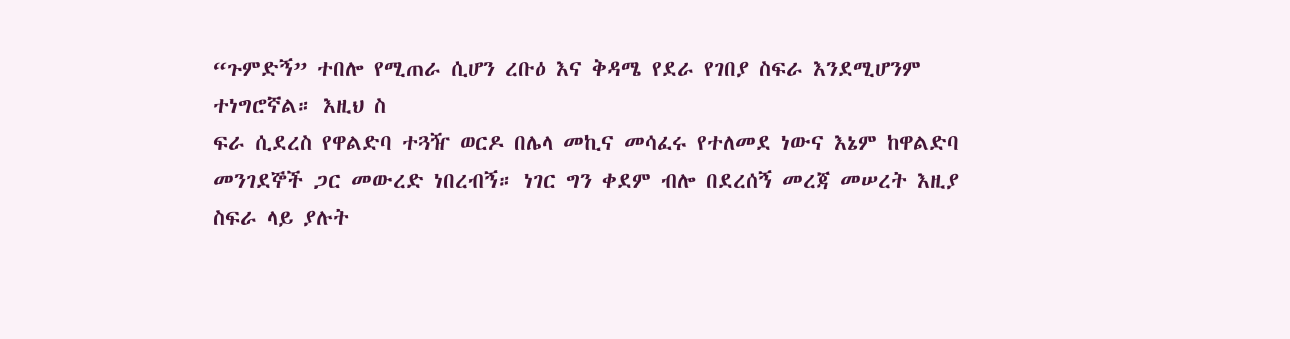“ጉምድኝ” ተበሎ የሚጠራ ሲሆን ረቡዕ እና ቅዳሜ የደራ የገበያ ስፍራ እንደሚሆንም ተነግሮኛል። እዚህ ስ
ፍራ ሲደረስ የዋልድባ ተጓዥ ወርዶ በሌላ መኪና መሳፈሩ የተለመደ ነውና እኔም ከዋልድባ መንገደኞች ጋር መውረድ ነበረብኝ። ነገር ግን ቀደም ብሎ በደረሰኝ መረጃ መሠረት እዚያ ስፍራ ላይ ያሉት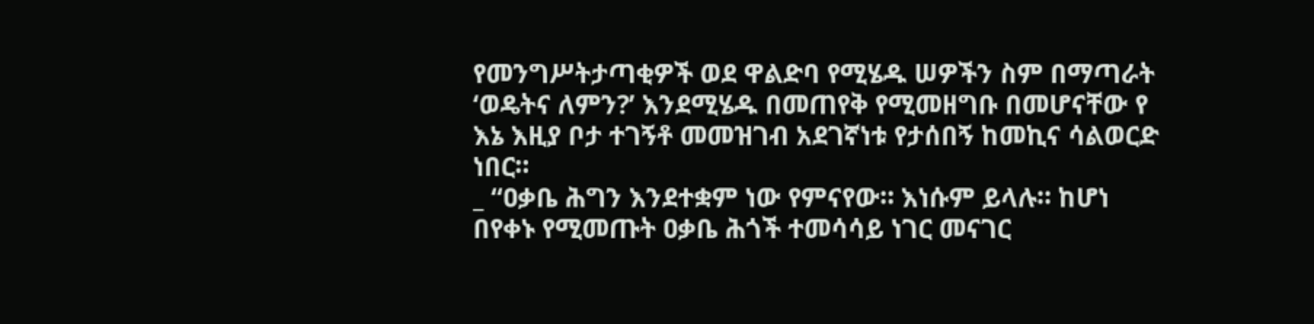የመንግሥትታጣቂዎች ወደ ዋልድባ የሚሄዱ ሠዎችን ስም በማጣራት ‘ወዴትና ለምን?’ እንደሚሄዱ በመጠየቅ የሚመዘግቡ በመሆናቸው የ
እኔ እዚያ ቦታ ተገኝቶ መመዝገብ አደገኛነቱ የታሰበኝ ከመኪና ሳልወርድ ነበር።
_ “ዐቃቤ ሕግን እንደተቋም ነው የምናየው። እነሱም ይላሉ። ከሆነ በየቀኑ የሚመጡት ዐቃቤ ሕጎች ተመሳሳይ ነገር መናገር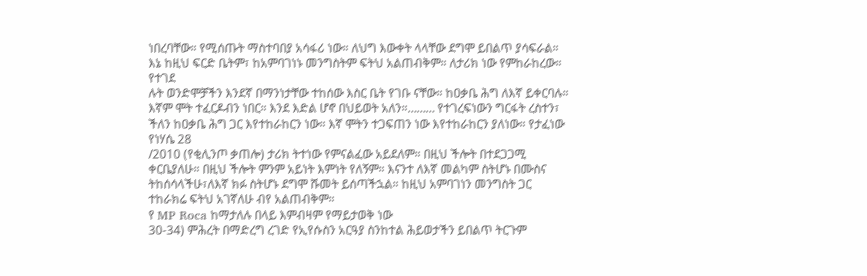ነበረባቸው። የሚሰጡት ማስተባበያ አሳፋሪ ነው። ለህግ እውቀት ላላቸው ደግሞ ይበልጥ ያሳፍራል። እኔ ከዚህ ፍርድ ቤትም፣ ከአምባገነኑ መንግስትም ፍትህ አልጠብቅም። ለታሪክ ነው የምከራከረው። የተገደ
ሉት ወንድሞቻችን እንደኛ በማንነታቸው ተከሰው እስር ቤት የገቡ ናቸው። ከዐቃቤ ሕግ ለእኛ ይቀርባሉ። እኛም ሞት ተፈርዶብን ነበር። እንደ እድል ሆኖ በህይወት አለን።……… የተገረፍነውን ግርፋት ረስተን፣ ችለን ከዐቃቤ ሕግ ጋር እየተከራከርን ነው። እኛ ሞትን ተጋፍጠን ነው እየተከራከርን ያለነው። የታፈነው የነሃሴ 28
/2010 (የቂሊንጦ ቃጠሎ) ታሪክ ትተነው የምናልፈው አይደለም። በዚህ ችሎት በተደጋጋሚ ቀርቤያለሁ። በዚህ ችሎት ምንም አይነት እምነት የለኝም። እናንተ ለእኛ መልካም ስትሆኑ በሙስና ትከሰሳላችሁ፣ለእኛ ክፉ ስትሆኑ ደግሞ ሹመት ይሰጣችኋል። ከዚህ አምባገነን መንግስት ጋር ተከራክሬ ፍትህ አገኛለሁ ብየ አልጠብቅም።
የ MP Roca ከማታለሉ በላይ እምብዛም የማይታወቅ ነው
30-34) ምሕረት በማድረግ ረገድ የኢየሱስን አርዓያ ስንከተል ሕይወታችን ይበልጥ ትርጉም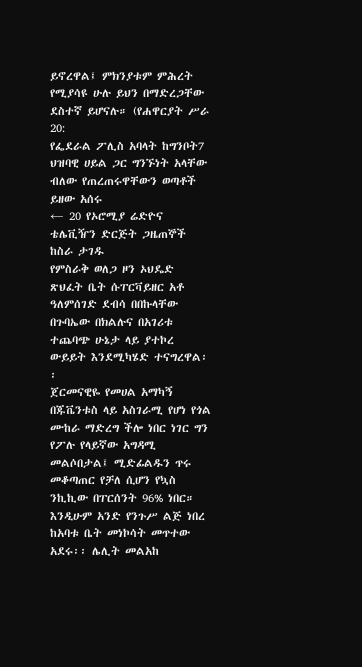ይኖረዋል፤ ምክንያቱም ምሕረት የሚያሳዩ ሁሉ ይህን በማድረጋቸው ደስተኛ ይሆናሉ። (የሐዋርያት ሥራ 20:
የፌደራል ፖሊስ አባላት ከግንቦት7 ህዝባዊ ሀይል ጋር ግንኙነት አላቸው ብለው የጠረጠሩዋቸውን ወጣቶች ይዘው አሰሩ
← 20 የኦሮሚያ ሬድዮና ቴሌቪዥን ድርጅት ጋዜጠኞች ከስራ ታገዱ
የምስራቅ ወለጋ ዞን ኦህዴድ ጽህፈት ቤት ሱፐርቫይዘር አቶ ዓለምሰገድ ደብሳ በበኩላቸው በጉባኤው በክልሉና በአገሪቱ ተጨባጭ ሁኔታ ላይ ያተኮረ ውይይት እንደሚካሄድ ተናግረዋል፡፡
ጀርመናዊዬ የመሀል አማካኝ በጁቬንቱስ ላይ አስገራሚ የሆነ የጎል ሙከራ ማድረግ ችሎ ነበር ነገር ግን የፖሉ የላይኛው አግዳሚ መልሶበታል፤ ሚድፊልዱን ጥሩ መቆጣጠር የቻለ ሲሆን የኳስ ንኪኪው በፐርሰንት 96% ነበር።
እንዲሁም አንድ የንጉሥ ልጅ ነበረ ከአባቱ ቤት መነኮሳት መጥተው አደሩ፡፡ ሌሊት መልአከ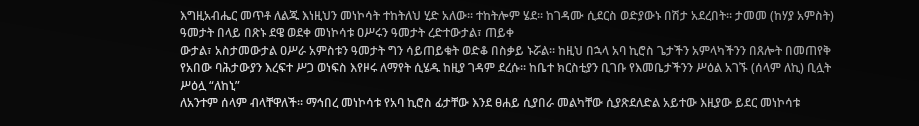እግዚአብሔር መጥቶ ለልጁ እነዚህን መነኮሳት ተከትለህ ሂድ አለው፡፡ ተከትሎም ሄደ፡፡ ከገዳሙ ሲደርስ ወድያውኑ በሽታ አደረበት፡፡ ታመመ (ከሃያ አምስት) ዓመታት በላይ በጽኑ ደዌ ወደቀ መነኮሳቱ ዐሥሩን ዓመታት ረድተውታል፣ ጠይቀ
ውታል፣ አስታመውታል ዐሥራ አምስቱን ዓመታት ግን ሳይጠይቁት ወድቆ በስቃይ ኑሯል፡፡ ከዚህ በኋላ አባ ኪሮስ ጌታችን አምላካችንን በጸሎት በመጠየቅ የአበው ባሕታውያን እረፍተ ሥጋ ወነፍስ እየዞሩ ለማየት ሲሄዱ ከዚያ ገዳም ደረሱ፡፡ ከቤተ ክርስቲያን ቢገቡ የእመቤታችንን ሥዕል አገኙ (ሰላም ለኪ) ቢሏት ሥዕሏ “ለከኒ”
ለአንተም ሰላም ብላቸዋለች፡፡ ማኅበረ መነኮሳቱ የአባ ኪሮስ ፊታቸው እንደ ፀሐይ ሲያበራ መልካቸው ሲያጽደለድል አይተው እዚያው ይደር መነኮሳቱ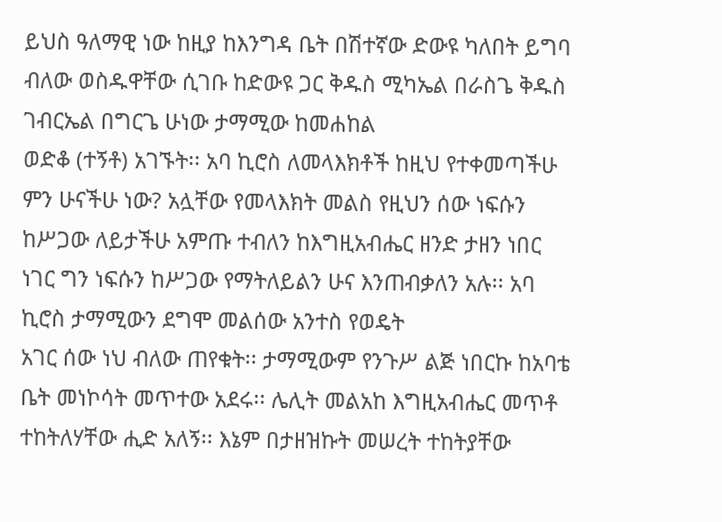ይህስ ዓለማዊ ነው ከዚያ ከእንግዳ ቤት በሽተኛው ድውዩ ካለበት ይግባ ብለው ወስዱዋቸው ሲገቡ ከድውዩ ጋር ቅዱስ ሚካኤል በራስጌ ቅዱስ ገብርኤል በግርጌ ሁነው ታማሚው ከመሐከል
ወድቆ (ተኝቶ) አገኙት፡፡ አባ ኪሮስ ለመላእክቶች ከዚህ የተቀመጣችሁ ምን ሁናችሁ ነው? አሏቸው የመላእክት መልስ የዚህን ሰው ነፍሱን ከሥጋው ለይታችሁ አምጡ ተብለን ከእግዚአብሔር ዘንድ ታዘን ነበር ነገር ግን ነፍሱን ከሥጋው የማትለይልን ሁና እንጠብቃለን አሉ፡፡ አባ ኪሮስ ታማሚውን ደግሞ መልሰው አንተስ የወዴት
አገር ሰው ነህ ብለው ጠየቁት፡፡ ታማሚውም የንጉሥ ልጅ ነበርኩ ከአባቴ ቤት መነኮሳት መጥተው አደሩ፡፡ ሌሊት መልአከ እግዚአብሔር መጥቶ ተከትለሃቸው ሒድ አለኝ፡፡ እኔም በታዘዝኩት መሠረት ተከትያቸው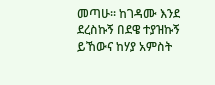መጣሁ፡፡ ከገዳሙ እንደ ደረስኩኝ በደዌ ተያዝኩኝ ይኸውና ከሃያ አምስት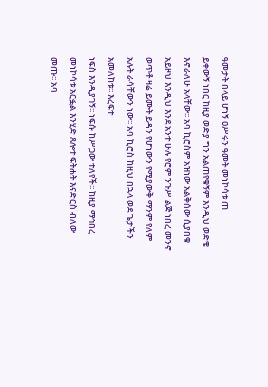ዓመታት በላይ ሆነኝ ዐሥሩን ዓመት መነኮሳቱ ጠ
ይቀውኝ ነበር ከዚያ ወድያ ግን አልጠየቁኝም እንዲህ ወድቄ እኖራለሁ አላቸው፡፡ አባ ኪሮስም አዝነው አልቅሰው ሲያበቁ አይዞህ እንዲህ እንደ አንተ ሁሉ የሮም ንጉሥ ልጅ ነበረ መንኖ ወጥቶ ዛሬ ይሙት ይዳን የሆነውን የሚያውቅ ማንም የለም አሉት ራሳቸውን ነው፡፡ አባ ኪሮስ ከዚህ በኋላ ወደ ጌታችን አመለከቱ፡፡ እረፍተ
ነፍስ እንዲያገኝ፡፡ ነፍሱ ከሥጋው ተለየች፡፡ ከዚያ ማኅበረ መነኮሳቱ አርፏል እንሂድ ጸሎተ ፍትሐት እናድርስ ብለው መጡ፡፡ አባ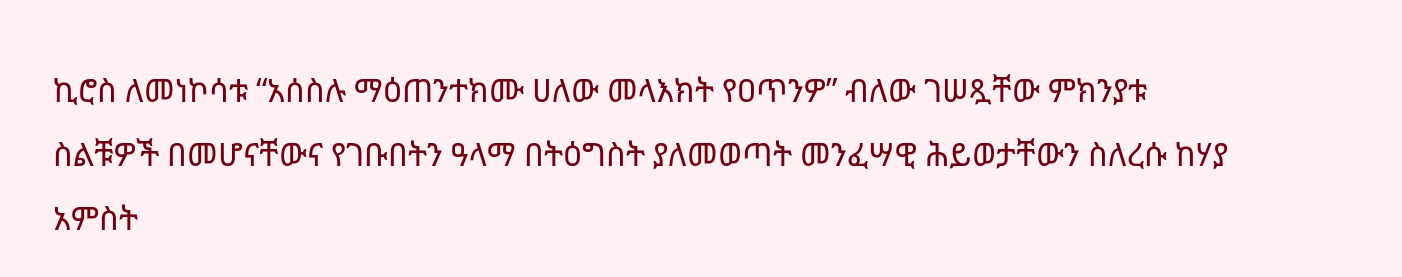ኪሮስ ለመነኮሳቱ “አሰስሉ ማዕጠንተክሙ ሀለው መላእክት የዐጥንዎ” ብለው ገሠጿቸው ምክንያቱ ስልቹዎች በመሆናቸውና የገቡበትን ዓላማ በትዕግስት ያለመወጣት መንፈሣዊ ሕይወታቸውን ስለረሱ ከሃያ
አምስት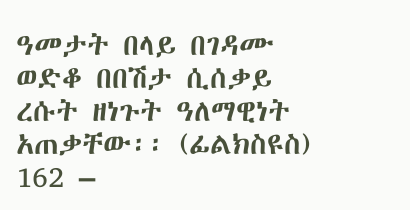ዓመታት በላይ በገዳሙ ወድቆ በበሽታ ሲሰቃይ ረሱት ዘነጉት ዓለማዊነት አጠቃቸው፡፡ (ፊልክስዩስ) 162 –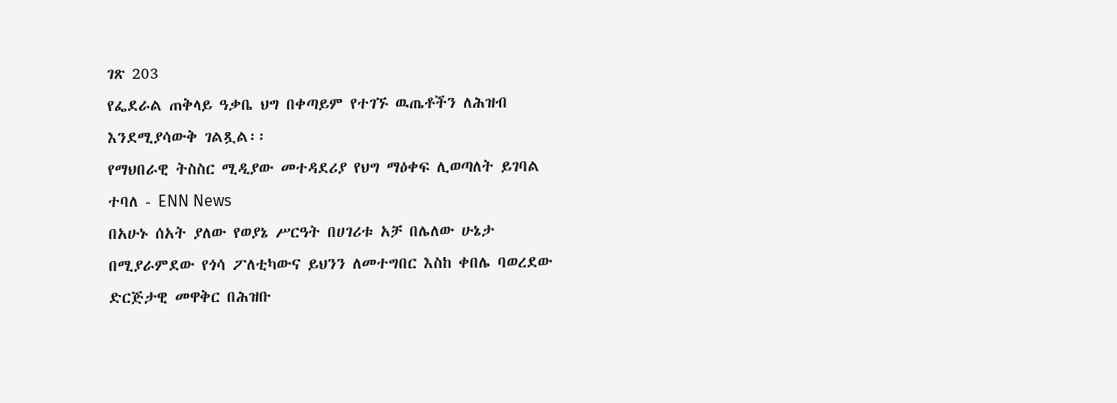ገጽ 203
የፌደራል ጠቅላይ ዓቃቤ ህግ በቀጣይም የተገኙ ዉጤቶችን ለሕዝብ እንደሚያሳውቅ ገልጿል፡፡
የማህበራዊ ትስስር ሚዲያው መተዳደሪያ የህግ ማዕቀፍ ሊወጣለት ይገባል ተባለ - ENN News
በአሁኑ ሰአት ያለው የወያኔ ሥርዓት በሀገሪቱ አቻ በሌለው ሁኔታ በሚያራምደው የጎሳ ፖለቲካውና ይህንን ለመተግበር እስከ ቀበሌ ባወረደው ድርጅታዊ መዋቅር በሕዝቡ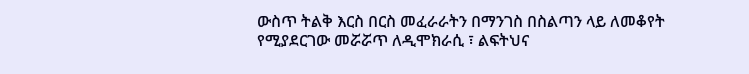ውስጥ ትልቅ እርስ በርስ መፈራራትን በማንገስ በስልጣን ላይ ለመቆየት የሚያደርገው መሯሯጥ ለዲሞክራሲ ፣ ልፍትህና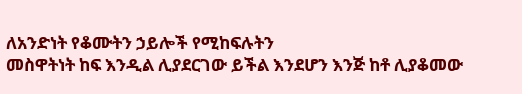ለአንድነት የቆሙትን ኃይሎች የሚከፍሉትን
መስዋትነት ከፍ እንዲል ሊያደርገው ይችል እንደሆን እንጅ ከቶ ሊያቆመው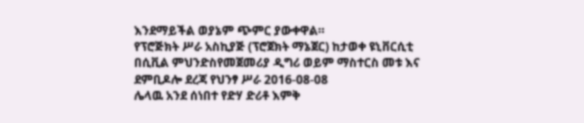እንደማይችል ወያኔም ጭምር ያውቀዋል።
የፕሮጅክት ሥራ አስኪያጅ (ፕሮጀክት ማኔጀር) ከታወቀ ዩኒቨርሲቲ በሲቪል ምህንድስየመጀመሪያ ዲግሪ ወይም ማስተርስ መቱ እና ደምቢዶሎ ደረጃ የህንፃ ሥራ 2016-08-08
ሌላዉ አንደ ሰነበተ የድሃ ድሪቶ እምቅ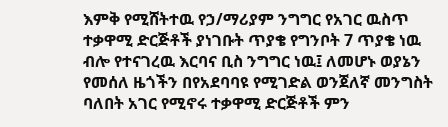እምቅ የሚሸትተዉ የኃ/ማሪያም ንግግር የአገር ዉስጥ ተቃዋሚ ድርጅቶች ያነገቡት ጥያቄ የግንቦት 7 ጥያቄ ነዉ ብሎ የተናገረዉ እርባና ቢስ ንግግር ነዉ፤ ለመሆኑ ወያኔን የመሰለ ዜጎችን በየአደባባዩ የሚገድል ወንጀለኛ መንግስት ባለበት አገር የሚኖሩ ተቃዋሚ ድርጅቶች ምን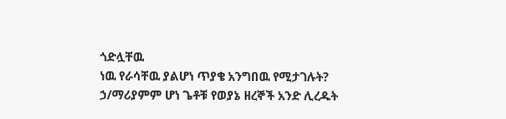ጎድሏቸዉ
ነዉ የራሳቸዉ ያልሆነ ጥያቄ አንግበዉ የሚታገሉት? ኃ/ማሪያምም ሆነ ጌቶቹ የወያኔ ዘረኞች አንድ ሊረዱት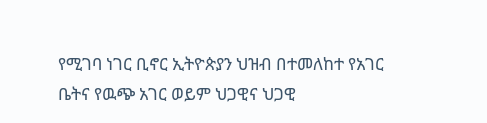የሚገባ ነገር ቢኖር ኢትዮጵያን ህዝብ በተመለከተ የአገር ቤትና የዉጭ አገር ወይም ህጋዊና ህጋዊ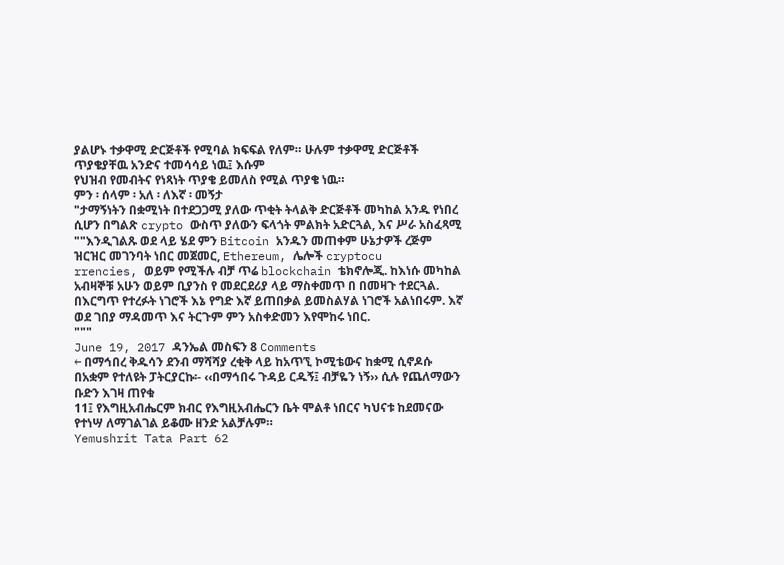ያልሆኑ ተቃዋሚ ድርጅቶች የሚባል ክፍፍል የለም። ሁሉም ተቃዋሚ ድርጅቶች ጥያቄያቸዉ አንድና ተመሳሳይ ነዉ፤ እሱም
የህዝብ የመብትና የነጻነት ጥያቄ ይመለስ የሚል ጥያቄ ነዉ።
ምን ፡ ሰላም ፡ አለ ፡ ለእኛ ፡ መኝታ
"ታማኝነትን በቋሚነት በተደጋጋሚ ያለው ጥቂት ትላልቅ ድርጅቶች መካከል አንዱ የነበረ ሲሆን በግልጽ crypto ውስጥ ያለውን ፍላጎት ምልክት አድርጓል, እና ሥራ አስፈጻሚ ""እንዲገልጹ ወደ ላይ ሄደ ምን Bitcoin አንዱን መጠቀም ሁኔታዎች ረጅም ዝርዝር መገንባት ነበር መጀመር, Ethereum, ሌሎች cryptocu
rrencies, ወይም የሚችሉ ብቻ ጥሬ blockchain ቴክኖሎጂ. ከእነሱ መካከል አብዛኞቹ አሁን ወይም ቢያንስ የ መደርደሪያ ላይ ማስቀመጥ በ በመዛጉ ተደርጓል. በእርግጥ የተረፉት ነገሮች እኔ የግድ እኛ ይጠበቃል ይመስልሃል ነገሮች አልነበሩም. እኛ ወደ ገበያ ማዳመጥ እና ትርጉም ምን አስቀድመን እየሞከሩ ነበር.
"""
June 19, 2017 ዳንኤል መስፍን 8 Comments
← በማኅበረ ቅዱሳን ደንብ ማሻሻያ ረቂቅ ላይ ከአጥኚ ኮሚቴውና ከቋሚ ሲኖዶሱ በአቋም የተለዩት ፓትርያርኩ፡- ‹‹በማኅበሩ ጉዳይ ርዱኝ፤ ብቻዬን ነኝ›› ሲሉ የጨለማውን ቡድን እገዛ ጠየቁ
11፤ የእግዚአብሔርም ክብር የእግዚአብሔርን ቤት ሞልቶ ነበርና ካህናቱ ከደመናው የተነሣ ለማገልገል ይቆሙ ዘንድ አልቻሉም።
Yemushrit Tata Part 62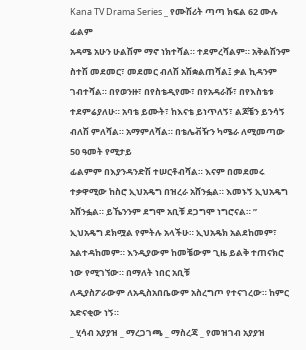Kana TV Drama Series _ የሙሽሪት ጣጣ ክፍል 62 ሙሉ ፊልም
አዳሜ አሁን ሁልሽም ማኖ ነክተሻል። ተደምረሻልም። አቅልሽንም ስተሽ መደመር፣ መደመር ብለሽ አሽቋልጠሻል፤ ቃል ኪዳንም ገብተሻል። በየወንዙ፣ በየስቴዲየሙ፣ በየአዳራሹ፣ በየእስቴቱ ተደምሬያለሁ። አባቴ ይሙት፣ ከእናቴ ይነጥለኝ፣ ልጆቼን ይንሳኝ ብለሽ ምለሻል። አማምለሻል። በቴሌቭዥን ካሜራ ለሚመጣው 50 ዓመት የሚታይ
ፊልምም በእያንዳንድሽ ተሠርቶብሻል። እናም በመደመሩ ተቃዋሚው ከስሮ ኢህአዴግ በዝረራ አሸንፏል። እመኑኝ ኢህአዴግ አሸንፏል። ይኼንንም ደግሞ አቢቹ ደጋግሞ ነግሮናል። ” ኢህአዴግ ደክሟል የምትሉ አላችሁ። ኢህአዴክ አልደከመም፣ አልተዳከመም። እንዲያውም ከመቼውም ጊዜ ይልቅ ተጠናክሮ ነው የሚገኘው። በማለት ነበር አቢቹ
ለዲያስፖራውም ለአዲስአበቤውም አስረግጦ የተናገረው። ከምር አድናቂው ነኝ።
_ ሂሳብ አያያዝ _ ማረጋገጫ _ ማስረጃ _ የመዝገብ አያያዝ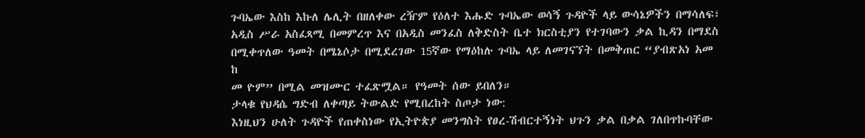ጉባኤው እስከ እኩለ ሌሊት በዘለቀው ረዥም የዕለተ እሑድ ጉባኤው ወሳኝ ጉዳዮች ላይ ውሳኔዎችን በማሳለፍ፣ አዲስ ሥራ አስፈጻሚ በመምረጥ እና በአዲስ መንፈስ ለቅድስት ቤተ ክርስቲያን የተገባውን ቃል ኪዳን በማደስ በሚቀጥለው ዓመት በሜኔሶታ በሚደረገው 15ኛው የማዕከሉ ጉባኤ ላይ ለመገናኘት በመቅጠር “ያብጽአነ አመ ከ
መ ዮም” በሚል መዝሙር ተፈጽሟል። የዓመት ሰው ይበለን።
ታላቁ የህዳሴ ግድብ ለቀጣይ ትውልድ የሚበረከት ስጦታ ነው:
እነዚህን ሁለት ጉዳዮች የጠቀስነው የኢትዮጵያ መንግስት የፀረ-ሽብርተኝነት ህጉን ቃል በቃል ገለበጥኩባቸው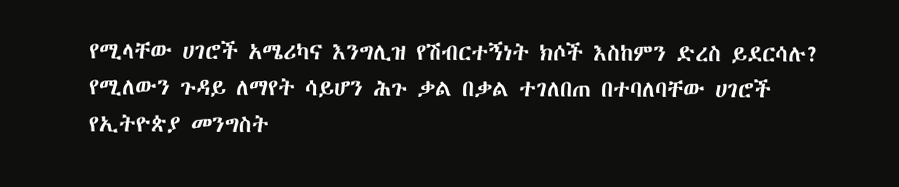የሚላቸው ሀገሮች አሜሪካና እንግሊዝ የሽብርተኝነት ክሶች እስከምን ድረስ ይደርሳሉ? የሚለውን ጉዳይ ለማየት ሳይሆን ሕጉ ቃል በቃል ተገለበጠ በተባለባቸው ሀገሮች የኢትዮጵያ መንግስት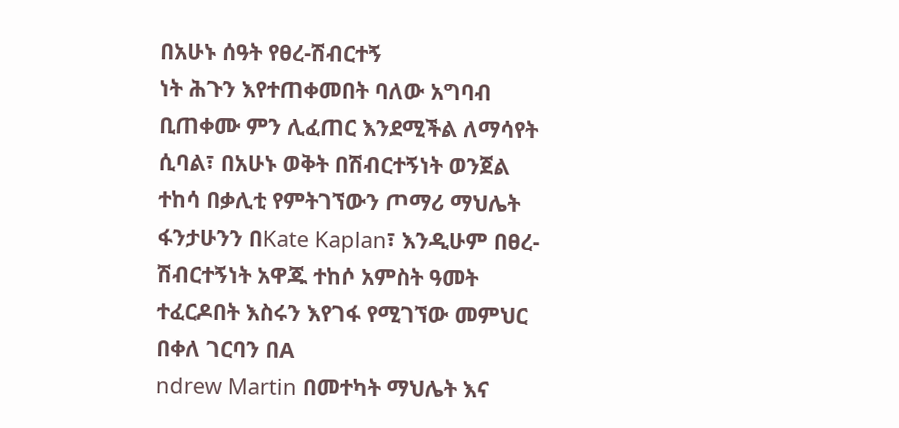በአሁኑ ሰዓት የፀረ-ሽብርተኝ
ነት ሕጉን እየተጠቀመበት ባለው አግባብ ቢጠቀሙ ምን ሊፈጠር እንደሚችል ለማሳየት ሲባል፣ በአሁኑ ወቅት በሽብርተኝነት ወንጀል ተከሳ በቃሊቲ የምትገኘውን ጦማሪ ማህሌት ፋንታሁንን በKate Kaplan፣ እንዲሁም በፀረ-ሽብርተኝነት አዋጁ ተከሶ አምስት ዓመት ተፈርዶበት እስሩን እየገፋ የሚገኘው መምህር በቀለ ገርባን በA
ndrew Martin በመተካት ማህሌት እና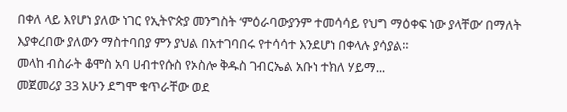በቀለ ላይ እየሆነ ያለው ነገር የኢትዮጵያ መንግስት ‘ምዕራባውያንም ተመሳሳይ የህግ ማዕቀፍ ነው ያላቸው’ በማለት እያቀረበው ያለውን ማስተባበያ ምን ያህል በአተገባበሩ የተሳሳተ እንደሆነ በቀላሉ ያሳያል።
መላከ ብስራት ቆሞስ አባ ሀብተየሱስ የኦስሎ ቅዱስ ገብርኤል አቡነ ተክለ ሃይማ...
መጀመሪያ 33 አሁን ደግሞ ቁጥራቸው ወደ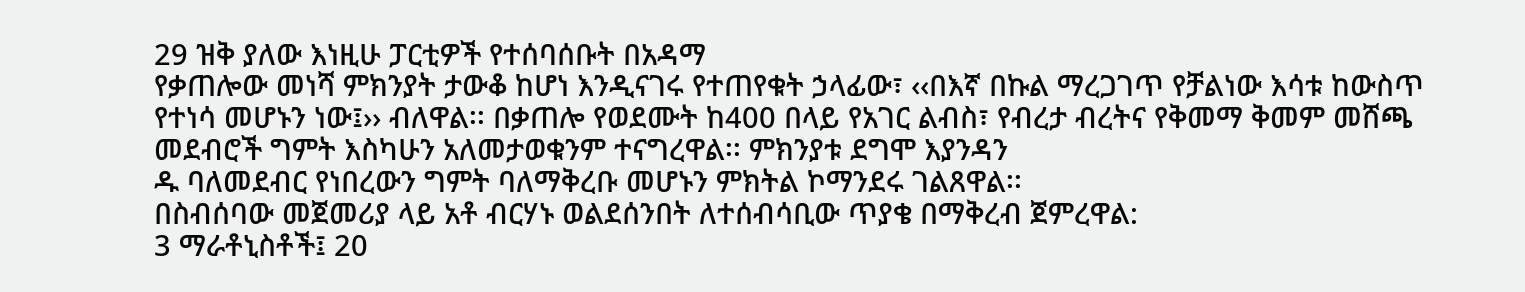29 ዝቅ ያለው እነዚሁ ፓርቲዎች የተሰባሰቡት በአዳማ
የቃጠሎው መነሻ ምክንያት ታውቆ ከሆነ እንዲናገሩ የተጠየቁት ኃላፊው፣ ‹‹በእኛ በኩል ማረጋገጥ የቻልነው እሳቱ ከውስጥ የተነሳ መሆኑን ነው፤›› ብለዋል፡፡ በቃጠሎ የወደሙት ከ400 በላይ የአገር ልብስ፣ የብረታ ብረትና የቅመማ ቅመም መሸጫ መደብሮች ግምት እስካሁን አለመታወቁንም ተናግረዋል፡፡ ምክንያቱ ደግሞ እያንዳን
ዱ ባለመደብር የነበረውን ግምት ባለማቅረቡ መሆኑን ምክትል ኮማንደሩ ገልጸዋል፡፡
በስብሰባው መጀመሪያ ላይ አቶ ብርሃኑ ወልደሰንበት ለተሰብሳቢው ጥያቄ በማቅረብ ጀምረዋል:
3 ማራቶኒስቶች፤ 20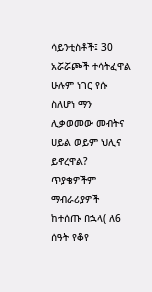ሳይንቲስቶች፤ 30 አሯሯጮች ተሳትፈዋል
ሁሉም ነገር የሱ ስለሆነ ማን ሊቃወመው መብትና ሀይል ወይም ህሊና ይኖረዋል?
ጥያቄዎችም ማብራሪያዎች ከተሰጡ በኋላ( ለ6 ሰዓት የቆየ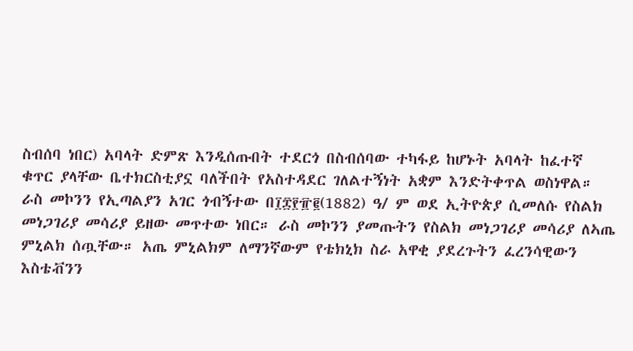ስብሰባ ነበር) አባላት ድምጽ እንዲሰጡበት ተደርጎ በስብሰባው ተካፋይ ከሆኑት አባላት ከፈተኛ ቁጥር ያላቸው ቤተክርስቲያኗ ባለችበት የአስተዳደር ገለልተኝነት አቋም እንድትቀጥል ወስነዋል።
ራስ መኮንን የኢጣልያን አገር ጎብኝተው በ፲፰፻፹፪(1882) ዓ/ ም ወደ ኢትዮጵያ ሲመለሱ የስልክ መነጋገሪያ መሳሪያ ይዘው መጥተው ነበር። ራስ መኮንን ያመጡትን የስልክ መነጋገሪያ መሳሪያ ለኣጤ ምኒልክ ሰጧቸው። አጤ ምኒልክም ለማንኛውም የቴክኒክ ስራ አዋቂ ያደረጉትን ፈረንሳዊውን እስቴቭንን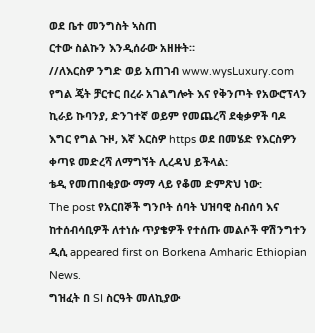ወደ ቤተ መንግስት ኣስጠ
ርተው ስልኩን እንዲሰራው አዘዙት።
//ለእርስዎ ንግድ ወይ አጠገብ www.wysLuxury.com የግል ጄት ቻርተር በረራ አገልግሎት እና የቅንጦት የአውሮፕላን ኪራይ ኩባንያ, ድንገተኛ ወይም የመጨረሻ ደቂቃዎች ባዶ እግር የግል ጉዞ, እኛ እርስዎ https ወደ በመሄድ የእርስዎን ቀጣዩ መድረሻ ለማግኘት ሊረዳህ ይችላል:
ቴዲ የመጠበቂያው ማማ ላይ የቆመ ድምጽህ ነው:
The post የአርበኞች ግንቦት ሰባት ህዝባዊ ስብሰባ እና ከተሰብሳቢዎች ለተነሱ ጥያቄዎች የተሰጡ መልሶች ዋሽንግተን ዲሲ appeared first on Borkena Amharic Ethiopian News.
ግዝፈት በ SI ስርዓት መለኪያው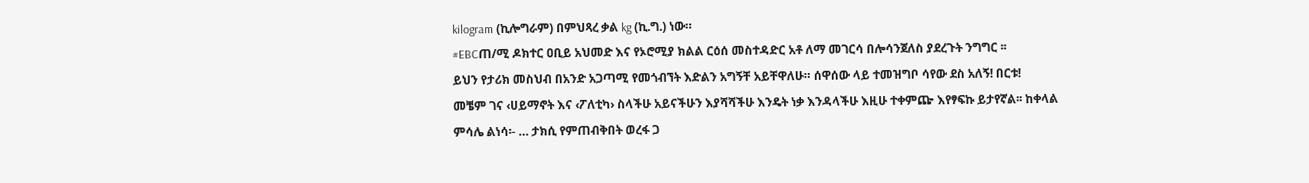kilogram (ኪሎግራም) በምህጻረ ቃል kg (ኪ.ግ.) ነው።
#EBCጠ/ሚ ዶክተር ዐቢይ አህመድ እና የኦሮሚያ ክልል ርዕሰ መስተዳድር አቶ ለማ መገርሳ በሎሳንጀለስ ያደረጉት ንግግር ፡፡
ይህን የታሪክ መስህብ በአንድ አጋጣሚ የመጎብኘት እድልን አግኝቸ አይቸዋለሁ። ሰዋሰው ላይ ተመዝግቦ ሳየው ደስ አለኝ! በርቱ!
መቼም ገና ‹ሀይማኖት እና ‹ፖለቲካ› ስላችሁ አይናችሁን እያሻሻችሁ እንዴት ነቃ እንዳላችሁ እዚሁ ተቀምጬ እየፃፍኩ ይታየኛል፡፡ ከቀላል ምሳሌ ልነሳ፡- … ታክሲ የምጠብቅበት ወረፋ ጋ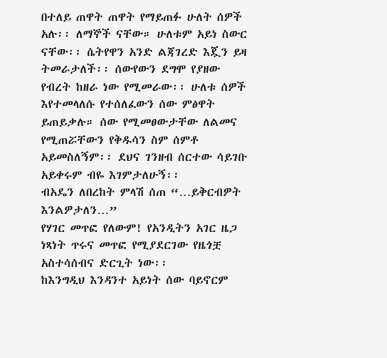በተለይ ጠዋት ጠዋት የማይጠፉ ሁለት ሰዎች አሉ፡፡ ለማኞች ናቸው። ሁለቱም አይነ ስውር ናቸው፡፡ ሴትየዋን አንድ ልጃገረድ እጇን ይዛ
ትመራታለች፡፡ ሰውየውን ደግሞ የያዘው የብረት ከዘራ ነው የሚመራው፡፡ ሁለቱ ሰዎች እየተመላለሱ የተሰለፈውን ሰው ምፅዋት ይጠይቃሉ። ሰው የሚመፀውታቸው ለልመና የሚጠሯቸውን የቅዱሳን ስም ሰምቶ አይመስለኝም፡፡ ደህና ገንዘብ ሰርተው ሳይገቡ አይቀሩም ብዬ እገምታለሁኝ፡፡
ብአዴን ለበረከት ምላሽ ሰጠ “…ይቅርብዎት እንልዎታለን…”
የሃገር መጥፎ የለውም! የአንዲትን አገር ዜጋ ነጻነት ጥሩና መጥፎ የሚያደርገው የዜጎቿ አስተሳሰብና ድርጊት ነው፡፡
ከእንግዲህ እንዳንተ አይነት ሰው ባይኖርም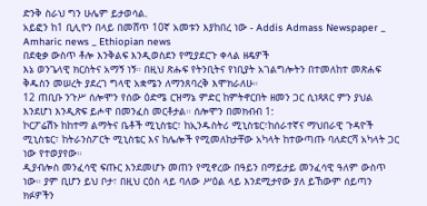ድንቅ ስራህ ግን ሁሌም ይታወሳል.
አይፎን ከ1 ቢሊዮን በላይ በመሸጥ 10ኛ አመቱን እያከበረ ነው - Addis Admass Newspaper _ Amharic news _ Ethiopian news
በደቂቃ ውስጥ ቶሎ እንቅልፍ እንዲወስደን የሚያደርጉ ቀላል ዘዴዎች
እኔ ወንጌላዊ ክርስትና አማኝ ነኝ። በዚህ ጽሑፍ የትንቢትና የነቢያት አገልግሎትን በተመለከተ መጽሐፍ ቅዱስን መሠረት ያደረገ ግላዊ አቋሜን ለማንጸባረቅ እሞክራለሁ።
12 ጠቢቡ ንጉሥ ሰሎሞን የሰው ዕድሜ ርዝማኔ ምድር ከምትኖርበት ዘመን ጋር ሲነጻጸር ምን ያህል እንደሆነ እንዲጽፍ ይሖዋ በመንፈስ መርቶታል። ሰሎሞን በመክብብ 1:
ኮርፖሬሽኑ ከከተማ ልማትና ቤቶች ሚኒስቴር፣ ከኢንዱስትሪ ሚኒስቴር፣ከሰራተኛና ማህበራዊ ጉዳዮች ሚኒስቴር፣ ከትራንስፖርት ሚኒስቴር እና ከሌሎች የሚመለከታቸው አካላት ከተውጣጡ ባለድርሻ አካላት ጋር ነው የተወያየው።
ዲያብሎስ መንፈሳዊ ፍጡር እንደመሆኑ መጠን የሚኖረው በዓይን በማይታይ መንፈሳዊ ዓለም ውስጥ ነው። ያም ቢሆን ይህ ቦታ፣ በዚህ ርዕስ ላይ ባለው ሥዕል ላይ እንደሚታየው ያለ ይኸውም ሰይጣን ክፉዎችን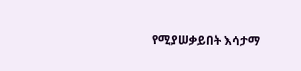የሚያሠቃይበት እሳታማ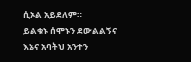ሲኦል አይደለም።
ይልቁኑ ሰሞኑን ደውልልኝና እኔና አባትህ አንተን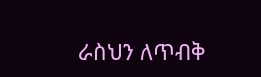ራስህን ለጥብቅ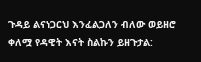ጉዳይ ልናነጋርህ እንፈልጋለን ብለው ወይዘሮ ቀለሟ የዳዊት እናት ስልኩን ይዘጉታል: